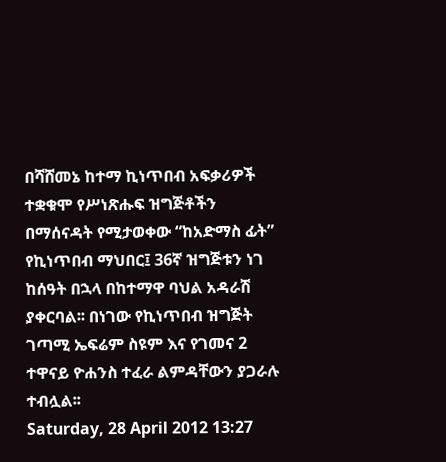በሻሸመኔ ከተማ ኪነጥበብ አፍቃሪዎች ተቋቁሞ የሥነጽሑፍ ዝግጅቶችን በማሰናዳት የሚታወቀው “ከአድማስ ፊት” የኪነጥበብ ማህበር፤ 36ኛ ዝግጅቱን ነገ ከሰዓት በኋላ በከተማዋ ባህል አዳራሽ ያቀርባል፡፡ በነገው የኪነጥበብ ዝግጅት ገጣሚ ኤፍሬም ስዩም እና የገመና 2 ተዋናይ ዮሐንስ ተፈራ ልምዳቸውን ያጋራሉ ተብሏል፡፡
Saturday, 28 April 2012 13:27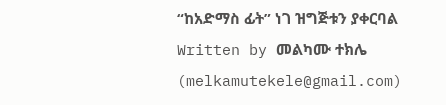“ከአድማስ ፊት” ነገ ዝግጅቱን ያቀርባል
Written by መልካሙ ተክሌ (melkamutekele@gmail.com)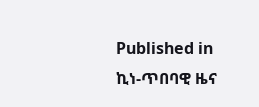Published in
ኪነ-ጥበባዊ ዜና